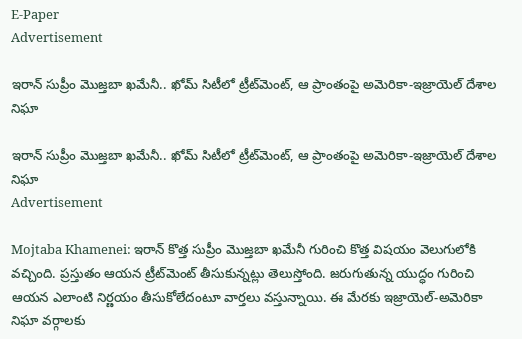E-Paper
Advertisement

ఇరాన్ సుప్రీం మొజ్తబా ఖమేనీ.. ఖోమ్‌ సిటీలో ట్రీట్‌మెంట్, ఆ ప్రాంతంపై అమెరికా-ఇజ్రాయెల్ దేశాల నిఘా

ఇరాన్ సుప్రీం మొజ్తబా ఖమేనీ.. ఖోమ్‌ సిటీలో ట్రీట్‌మెంట్, ఆ ప్రాంతంపై అమెరికా-ఇజ్రాయెల్ దేశాల నిఘా
Advertisement

Mojtaba Khamenei: ఇరాన్ కొత్త సుప్రీం మొజ్తబా ఖమేనీ గురించి కొత్త విషయం వెలుగులోకి వచ్చింది. ప్రస్తుతం ఆయన ట్రీట్‌మెంట్ తీసుకున్నట్లు తెలుస్తోంది. జరుగుతున్న యుద్ధం గురించి ఆయన ఎలాంటి నిర్ణయం తీసుకోలేదంటూ వార్తలు వస్తున్నాయి. ఈ మేరకు ఇజ్రాయెల్-అమెరికా నిఘా వర్గాలకు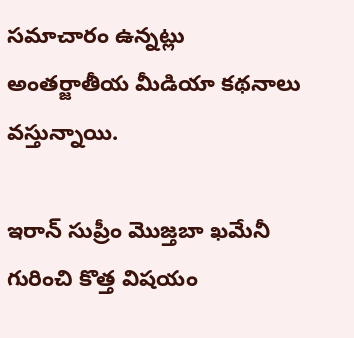సమాచారం ఉన్నట్లు అంతర్జాతీయ మీడియా కథనాలు వస్తున్నాయి.

ఇరాన్ సుప్రీం మొజ్తబా ఖమేనీ గురించి కొత్త విషయం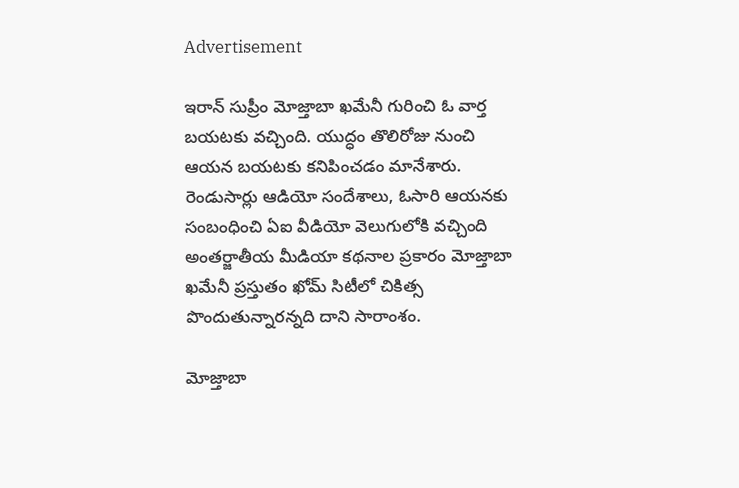Advertisement

ఇరాన్ సుప్రీం మోజ్తాబా ఖమేనీ గురించి ఓ వార్త బయటకు వచ్చింది. యుద్ధం తొలిరోజు నుంచి ఆయన బయటకు కనిపించడం మానేశారు. రెండుసార్లు ఆడియో సందేశాలు, ఓసారి ఆయనకు సంబంధించి ఏఐ వీడియో వెలుగులోకి వచ్చింది అంతర్జాతీయ మీడియా కథనాల ప్రకారం మోజ్తాబా ఖమేనీ ప్రస్తుతం ఖోమ్ సిటీలో చికిత్స పొందుతున్నారన్నది దాని సారాంశం.

మోజ్తాబా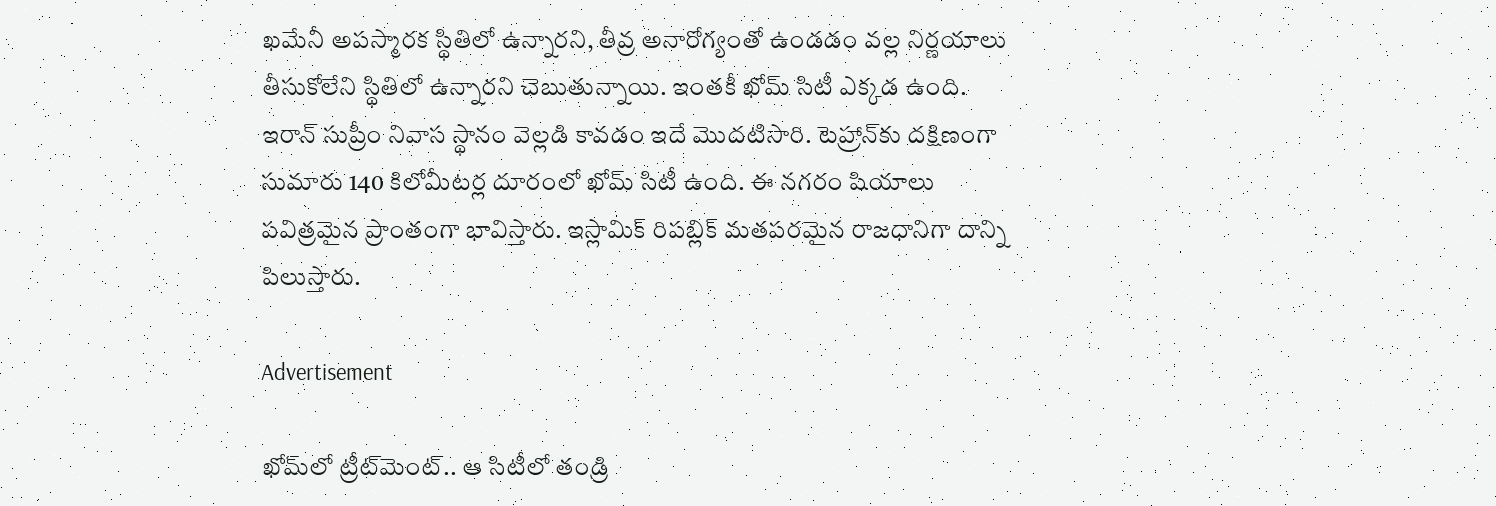ఖమేనీ అపస్మారక స్థితిలో ఉన్నారని, తీవ్ర అనారోగ్యంతో ఉండడం వల్ల నిర్ణయాలు తీసుకోలేని స్థితిలో ఉన్నారని చెబుతున్నాయి. ఇంతకీ ఖోమ్ సిటీ ఎక్కడ ఉంది. ఇరాన్ సుప్రీం నివాస స్థానం వెల్లడి కావడం ఇదే మొదటిసారి. టెహ్రాన్‌కు దక్షిణంగా సుమారు 140 కిలోమీటర్ల దూరంలో ఖోమ్ సిటీ ఉంది. ఈ నగరం షియాలు పవిత్రమైన ప్రాంతంగా భావిస్తారు. ఇస్లామిక్ రిపబ్లిక్ మతపరమైన రాజధానిగా దాన్ని పిలుస్తారు.

Advertisement

ఖోమ్‌లో ట్రీట్‌మెంట్.. ఆ సిటీలో తండ్రి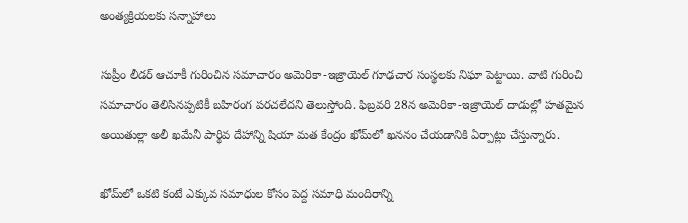అంత్యక్రియలకు సన్నాహాలు

సుప్రీం లీడర్ ఆచూకీ గురించిన సమాచారం అమెరికా-ఇజ్రాయెల్ గూఢచార సంస్థలకు నిఘా పెట్టాయి. వాటి గురించి సమాచారం తెలిసినప్పటికీ బహిరంగ పరచలేదని తెలుస్తోంది. ఫిబ్రవరి 28న అమెరికా-ఇజ్రాయెల్ దాడుల్లో హతమైన అయితుల్లా అలీ ఖమేనీ పార్థివ దేహాన్ని షియా మత కేంద్రం ఖోమ్‌లో ఖననం చేయడానికి ఏర్పాట్లు చేస్తున్నారు.

ఖోమ్‌లో ఒకటి కంటే ఎక్కువ సమాధుల కోసం పెద్ద సమాధి మందిరాన్ని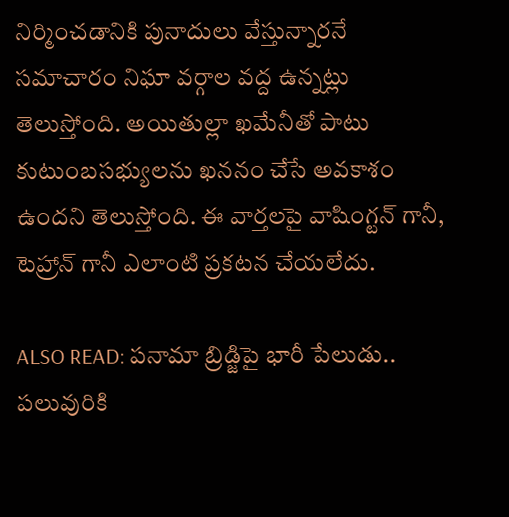నిర్మించడానికి పునాదులు వేస్తున్నారనే సమాచారం నిఘా వర్గాల వద్ద ఉన్నట్లు తెలుస్తోంది. అయితుల్లా ఖమేనీతో పాటు కుటుంబసభ్యులను ఖననం చేసే అవకాశం ఉందని తెలుస్తోంది. ఈ వార్తలపై వాషింగ్టన్ గానీ, టెహ్రాన్ గానీ ఎలాంటి ప్రకటన చేయలేదు.

ALSO READ: పనామా బ్రిడ్జిపై భారీ పేలుడు.. పలువురికి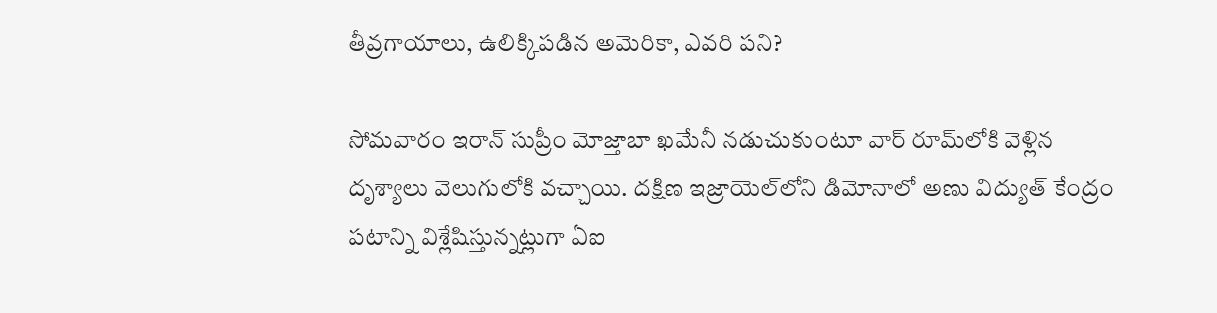తీవ్రగాయాలు, ఉలిక్కిపడిన అమెరికా, ఎవరి పని?

సోమవారం ఇరాన్ సుప్రీం మోజ్తాబా ఖమేనీ నడుచుకుంటూ వార్ రూమ్‌లోకి వెళ్లిన దృశ్యాలు వెలుగులోకి వచ్చాయి. దక్షిణ ఇజ్రాయెల్‌లోని డిమోనాలో అణు విద్యుత్ కేంద్రం పటాన్ని విశ్లేషిస్తున్నట్లుగా ఏఐ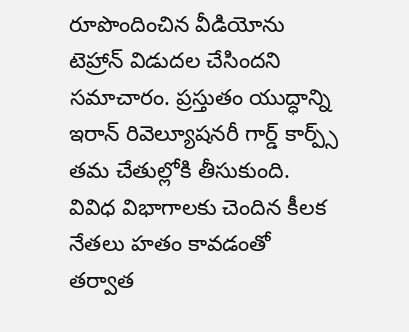రూపొందించిన వీడియోను టెహ్రాన్ విడుదల చేసిందని సమాచారం. ప్రస్తుతం యుద్ధాన్ని ఇరాన్ రివెల్యూషనరీ గార్డ్ కార్ప్స్ తమ చేతుల్లోకి తీసుకుంది. వివిధ విభాగాలకు చెందిన కీలక నేతలు హతం కావడంతో తర్వాత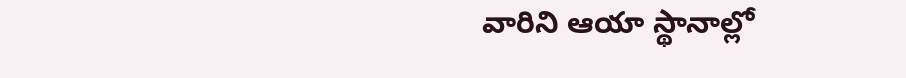వారిని ఆయా స్థానాల్లో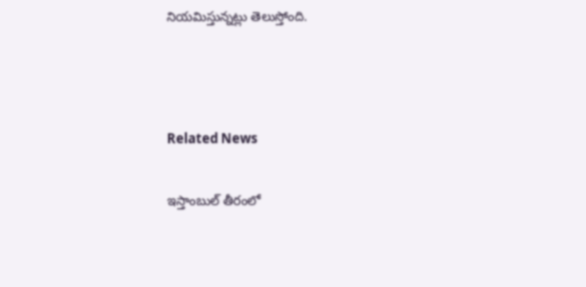నియమిస్తున్నట్లు తెలుస్తోంది.



Related News

ఇస్తాంబుల్ తీరంలో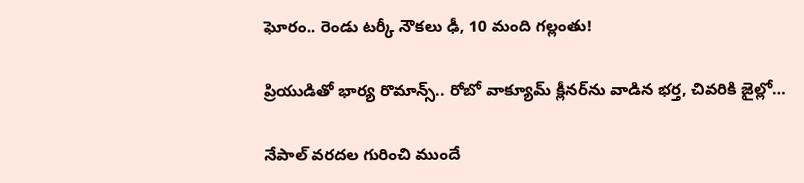ఘోరం.. రెండు టర్కీ నౌకలు ఢీ, 10 మంది గల్లంతు!

ప్రియుడితో భార్య రొమాన్స్.. రోబో వాక్యూమ్ క్లీనర్‌ను వాడిన భర్త, చివరికి జైల్లో…

నేపాల్ వరదల గురించి ముందే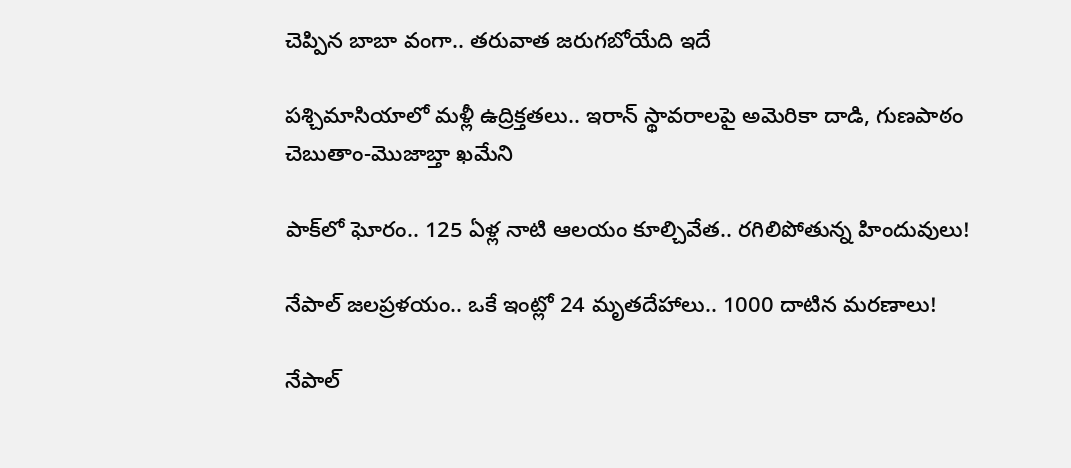చెప్పిన బాబా వంగా.. తరువాత జరుగబోయేది ఇదే

పశ్చిమాసియాలో మళ్లీ ఉద్రిక్తతలు.. ఇరాన్ స్థావరాలపై అమెరికా దాడి, గుణపాఠం చెబుతాం-మొజాబ్తా ఖమేని

పాక్‌లో ఘోరం.. 125 ఏళ్ల నాటి ఆలయం కూల్చివేత.. రగిలిపోతున్న హిందువులు!

నేపాల్ జలప్రళయం.. ఒకే ఇంట్లో 24 మృతదేహాలు.. 1000 దాటిన మరణాలు!

నేపాల్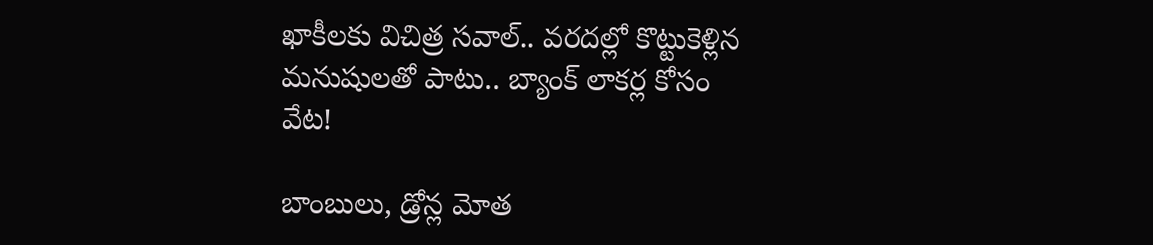ఖాకీలకు విచిత్ర సవాల్.. వరదల్లో కొట్టుకెళ్లిన మనుషులతో పాటు.. బ్యాంక్ లాకర్ల కోసం వేట!

బాంబులు, డ్రోన్ల మోత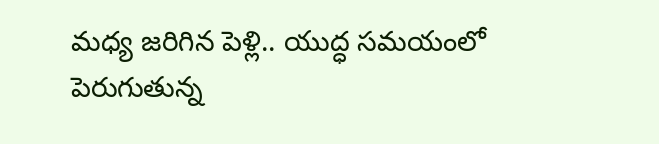మధ్య జరిగిన పెళ్లి.. యుద్ధ సమయంలో పెరుగుతున్న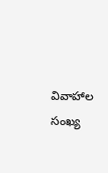వివాహాల సంఖ్య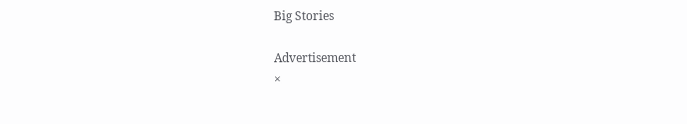Big Stories

Advertisement
×